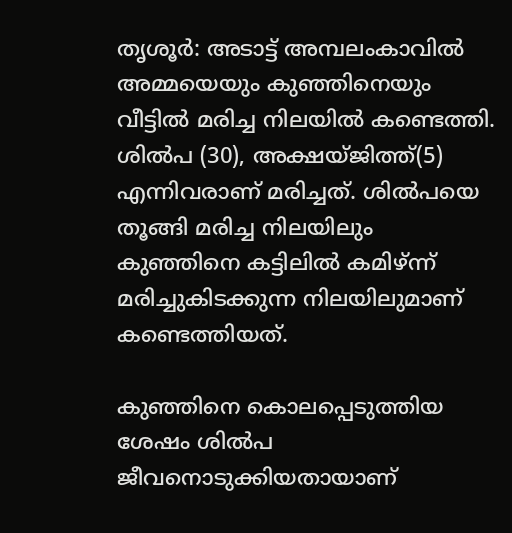തൃശൂര്‍: അടാട്ട് അമ്പലംകാവില്‍ അമ്മയെയും കുഞ്ഞിനെയും വീട്ടില്‍ മരിച്ച നിലയില്‍ കണ്ടെത്തി. ശില്‍പ (30), അക്ഷയ്ജിത്ത്(5) എന്നിവരാണ് മരിച്ചത്. ശില്‍പയെ തൂങ്ങി മരിച്ച നിലയിലും കുഞ്ഞിനെ കട്ടിലില്‍ കമിഴ്ന്ന് മരിച്ചുകിടക്കുന്ന നിലയിലുമാണ് കണ്ടെത്തിയത്.

കുഞ്ഞിനെ കൊലപ്പെടുത്തിയ ശേഷം ശില്‍പ ജീവനൊടുക്കിയതായാണ്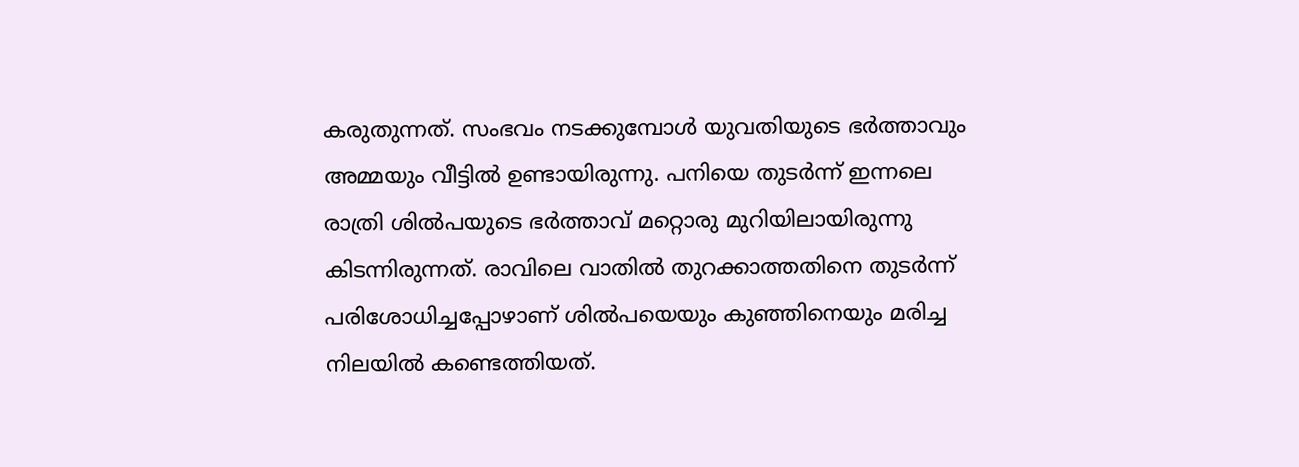കരുതുന്നത്. സംഭവം നടക്കുമ്പോള്‍ യുവതിയുടെ ഭര്‍ത്താവും അമ്മയും വീട്ടില്‍ ഉണ്ടായിരുന്നു. പനിയെ തുടര്‍ന്ന് ഇന്നലെ രാത്രി ശില്‍പയുടെ ഭര്‍ത്താവ് മറ്റൊരു മുറിയിലായിരുന്നു കിടന്നിരുന്നത്. രാവിലെ വാതില്‍ തുറക്കാത്തതിനെ തുടര്‍ന്ന് പരിശോധിച്ചപ്പോഴാണ് ശില്‍പയെയും കുഞ്ഞിനെയും മരിച്ച നിലയില്‍ കണ്ടെത്തിയത്.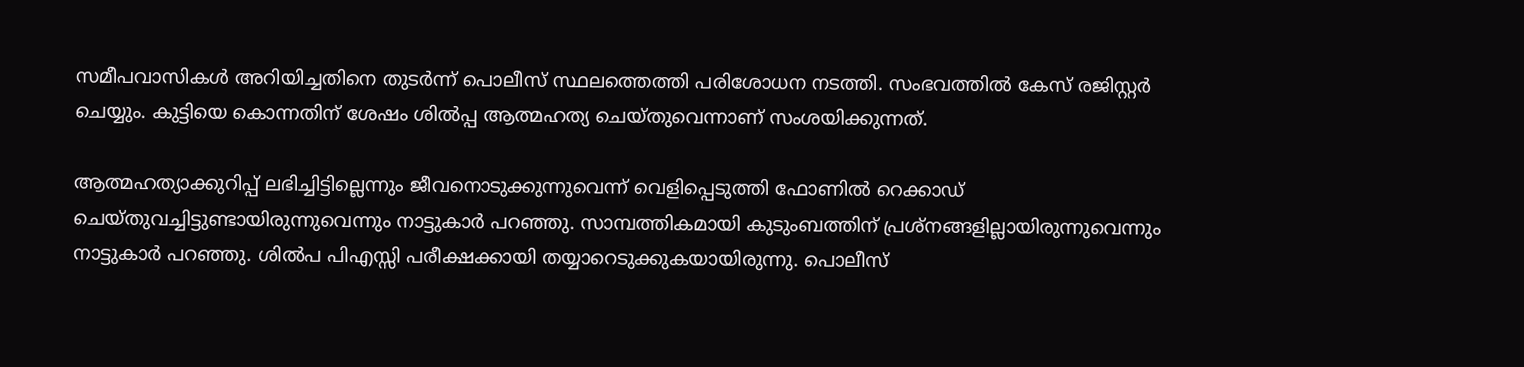സമീപവാസികള്‍ അറിയിച്ചതിനെ തുടര്‍ന്ന് പൊലീസ് സ്ഥലത്തെത്തി പരിശോധന നടത്തി. സംഭവത്തില്‍ കേസ് രജിസ്റ്റര്‍ ചെയ്യും. കുട്ടിയെ കൊന്നതിന് ശേഷം ശില്‍പ്പ ആത്മഹത്യ ചെയ്തുവെന്നാണ് സംശയിക്കുന്നത്.

ആത്മഹത്യാക്കുറിപ്പ് ലഭിച്ചിട്ടില്ലെന്നും ജീവനൊടുക്കുന്നുവെന്ന് വെളിപ്പെടുത്തി ഫോണില്‍ റെക്കാഡ് ചെയ്തുവച്ചിട്ടുണ്ടായിരുന്നുവെന്നും നാട്ടുകാര്‍ പറഞ്ഞു. സാമ്പത്തികമായി കുടുംബത്തിന് പ്രശ്നങ്ങളില്ലായിരുന്നുവെന്നും നാട്ടുകാര്‍ പറഞ്ഞു. ശില്‍പ പിഎസ്സി പരീക്ഷക്കായി തയ്യാറെടുക്കുകയായിരുന്നു. പൊലീസ്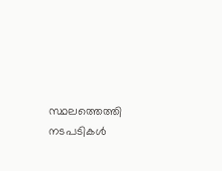സ്ഥലത്തെത്തി നടപടികള്‍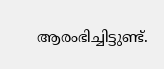ആരംഭിച്ചിട്ടുണ്ട്.